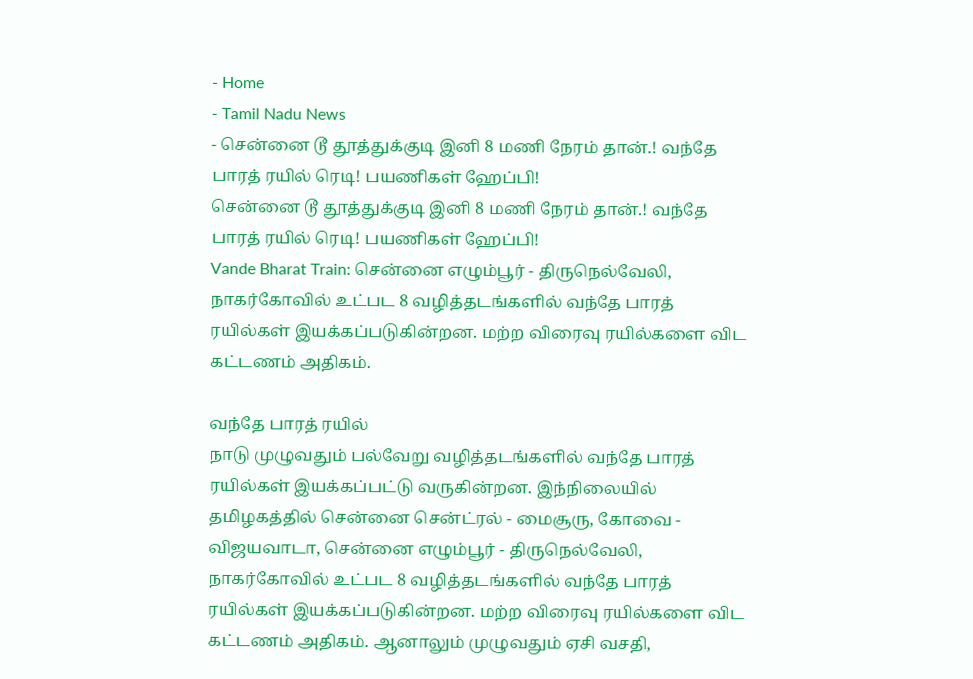- Home
- Tamil Nadu News
- சென்னை டூ தூத்துக்குடி இனி 8 மணி நேரம் தான்.! வந்தே பாரத் ரயில் ரெடி! பயணிகள் ஹேப்பி!
சென்னை டூ தூத்துக்குடி இனி 8 மணி நேரம் தான்.! வந்தே பாரத் ரயில் ரெடி! பயணிகள் ஹேப்பி!
Vande Bharat Train: சென்னை எழும்பூர் - திருநெல்வேலி, நாகர்கோவில் உட்பட 8 வழித்தடங்களில் வந்தே பாரத் ரயில்கள் இயக்கப்படுகின்றன. மற்ற விரைவு ரயில்களை விட கட்டணம் அதிகம்.

வந்தே பாரத் ரயில்
நாடு முழுவதும் பல்வேறு வழித்தடங்களில் வந்தே பாரத் ரயில்கள் இயக்கப்பட்டு வருகின்றன. இந்நிலையில் தமிழகத்தில் சென்னை சென்ட்ரல் - மைசூரு, கோவை - விஜயவாடா, சென்னை எழும்பூர் - திருநெல்வேலி, நாகர்கோவில் உட்பட 8 வழித்தடங்களில் வந்தே பாரத் ரயில்கள் இயக்கப்படுகின்றன. மற்ற விரைவு ரயில்களை விட கட்டணம் அதிகம். ஆனாலும் முழுவதும் ஏசி வசதி,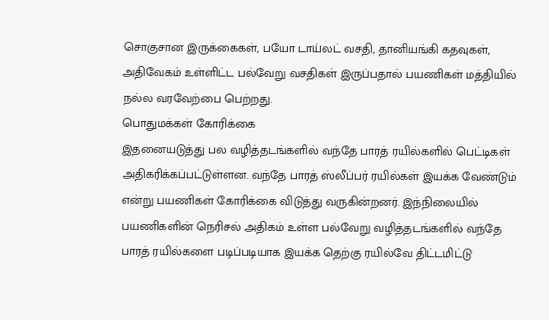சொகுசான இருக்கைகள், பயோ டாய்லட் வசதி, தானியங்கி கதவுகள், அதிவேகம் உள்ளிட்ட பல்வேறு வசதிகள் இருப்பதால் பயணிகள் மத்தியில் நல்ல வரவேற்பை பெற்றது.
பொதுமக்கள் கோரிக்கை
இதனையடுத்து பல வழித்தடங்களில் வந்தே பாரத் ரயில்களில் பெட்டிகள் அதிகரிக்கப்பட்டுள்ளன. வந்தே பாரத் ஸ்லீப்பர் ரயில்கள் இயக்க வேண்டும் என்று பயணிகள் கோரிக்கை விடுத்து வருகின்றனர். இந்நிலையில் பயணிகளின் நெரிசல் அதிகம் உள்ள பல்வேறு வழித்தடங்களில் வந்தே பாரத் ரயில்களை படிப்படியாக இயக்க தெற்கு ரயில்வே திட்டமிட்டு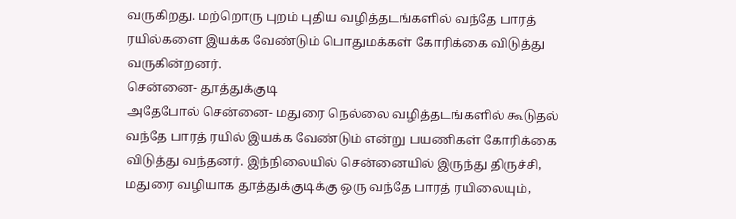வருகிறது. மற்றொரு புறம் புதிய வழித்தடங்களில் வந்தே பாரத் ரயில்களை இயக்க வேண்டும் பொதுமக்கள் கோரிக்கை விடுத்து வருகின்றனர்.
சென்னை- தூத்துக்குடி
அதேபோல் சென்னை- மதுரை நெல்லை வழித்தடங்களில் கூடுதல் வந்தே பாரத் ரயில் இயக்க வேண்டும் என்று பயணிகள் கோரிக்கை விடுத்து வந்தனர். இந்நிலையில் சென்னையில் இருந்து திருச்சி, மதுரை வழியாக தூத்துக்குடிக்கு ஒரு வந்தே பாரத் ரயிலையும்,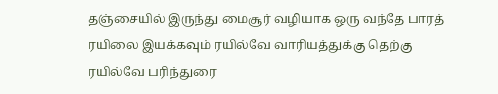தஞ்சையில் இருந்து மைசூர் வழியாக ஒரு வந்தே பாரத் ரயிலை இயக்கவும் ரயில்வே வாரியத்துக்கு தெற்கு ரயில்வே பரிந்துரை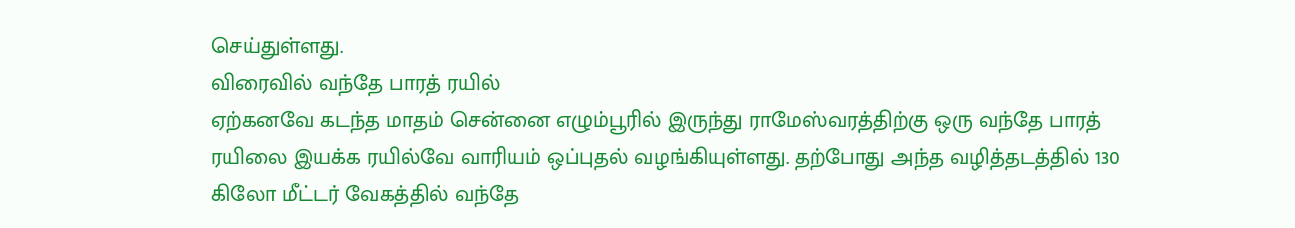செய்துள்ளது.
விரைவில் வந்தே பாரத் ரயில்
ஏற்கனவே கடந்த மாதம் சென்னை எழும்பூரில் இருந்து ராமேஸ்வரத்திற்கு ஒரு வந்தே பாரத் ரயிலை இயக்க ரயில்வே வாரியம் ஒப்புதல் வழங்கியுள்ளது. தற்போது அந்த வழித்தடத்தில் 130 கிலோ மீட்டர் வேகத்தில் வந்தே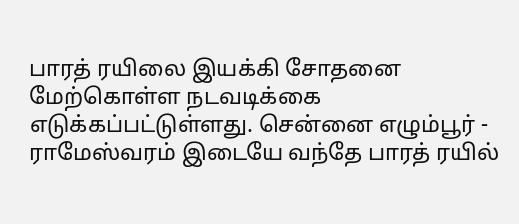பாரத் ரயிலை இயக்கி சோதனை மேற்கொள்ள நடவடிக்கை எடுக்கப்பட்டுள்ளது. சென்னை எழும்பூர் - ராமேஸ்வரம் இடையே வந்தே பாரத் ரயில்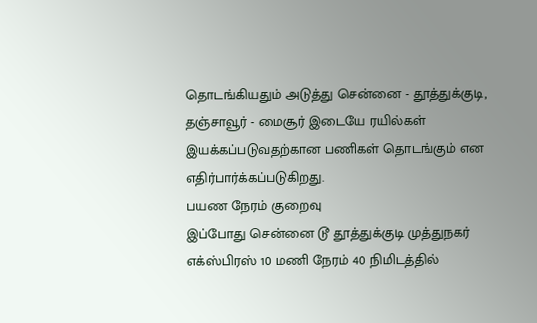தொடங்கியதும் அடுத்து சென்னை - தூத்துக்குடி, தஞ்சாவூர் - மைசூர் இடையே ரயில்கள் இயக்கப்படுவதற்கான பணிகள் தொடங்கும் என எதிர்பார்க்கப்படுகிறது.
பயண நேரம் குறைவு
இப்போது சென்னை டூ தூத்துக்குடி முத்துநகர் எக்ஸ்பிரஸ் 10 மணி நேரம் 40 நிமிடத்தில்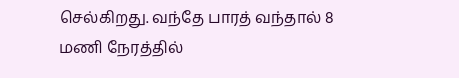செல்கிறது. வந்தே பாரத் வந்தால் 8 மணி நேரத்தில்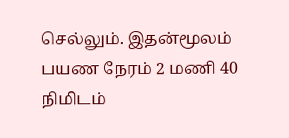செல்லும். இதன்மூலம் பயண நேரம் 2 மணி 40 நிமிடம்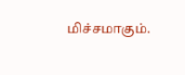மிச்சமாகும்.